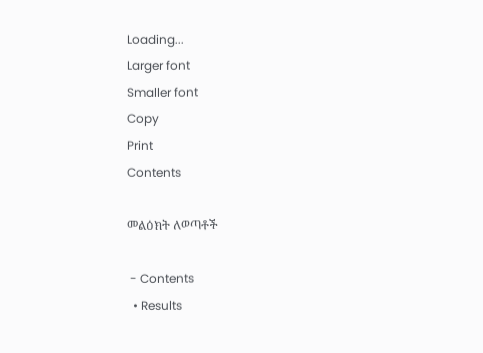Loading...
Larger font
Smaller font
Copy
Print
Contents

መልዕክት ለወጣቶች

 - Contents
  • Results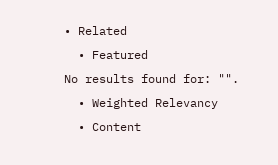• Related
  • Featured
No results found for: "".
  • Weighted Relevancy
  • Content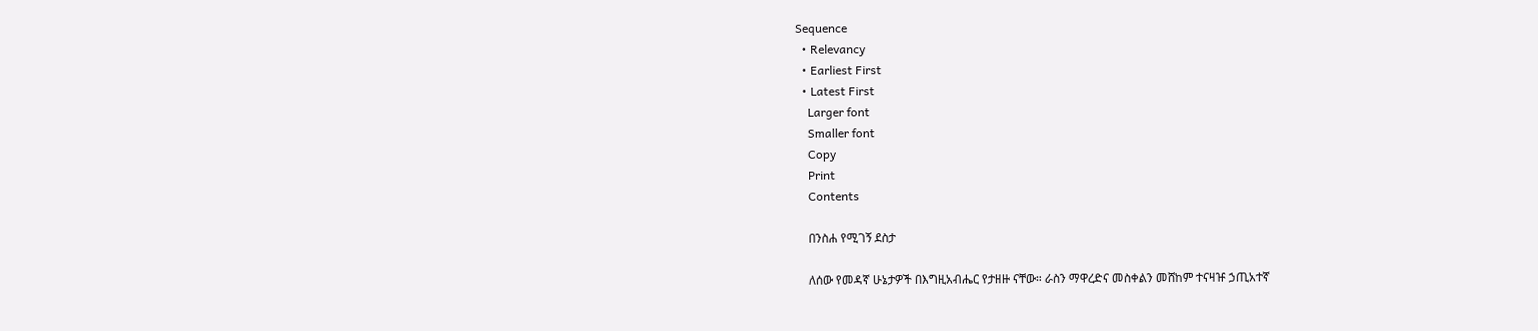Sequence
  • Relevancy
  • Earliest First
  • Latest First
    Larger font
    Smaller font
    Copy
    Print
    Contents

    በንስሐ የሚገኝ ደስታ

    ለሰው የመዳኛ ሁኔታዎች በእግዚአብሔር የታዘዙ ናቸው። ራስን ማዋረድና መስቀልን መሸከም ተናዛዡ ኃጢአተኛ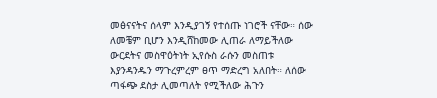መፅናናትና ሰላም እንዲያገኝ የተሰጡ ነገሮች ናቸው። ሰው ለመቼም ቢሆን እንዲሸከመው ሊጠራ ለማይችለው ውርደትና መስዋዕትነት ኢየሱስ ራሱን መስጠቱ እያንዳንዱን ማጉረምረም ፀጥ ማድረግ አለበት። ለሰው ጣፋጭ ደስታ ሊመጣለት የሚችለው ሕጉን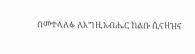በመተላለፉ ለእግዚአብሔር ከልቡ ሲናዘዝና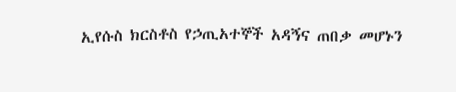ኢየሱስ ክርስቶስ የኃጢአተኞች አዳኝና ጠበቃ መሆኑን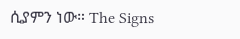ሲያምን ነው። The Signs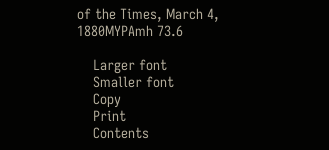of the Times, March 4, 1880MYPAmh 73.6

    Larger font
    Smaller font
    Copy
    Print
    Contents